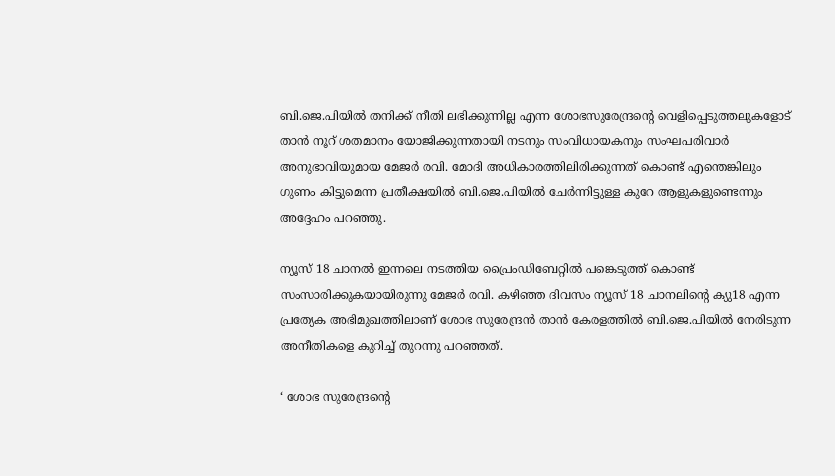ബി.ജെ.പിയില്‍ തനിക്ക് നീതി ലഭിക്കുന്നില്ല എന്ന ശോഭസുരേന്ദ്രന്റെ വെളിപ്പെടുത്തലുകളോട് താന്‍ നൂറ് ശതമാനം യോജിക്കുന്നതായി നടനും സംവിധായകനും സംഘപരിവാര്‍ അനുഭാവിയുമായ മേജര്‍ രവി. മോദി അധികാരത്തിലിരിക്കുന്നത് കൊണ്ട് എന്തെങ്കിലും ഗുണം കിട്ടുമെന്ന പ്രതീക്ഷയില്‍ ബി.ജെ.പിയില്‍ ചേര്‍ന്നിട്ടുള്ള കുറേ ആളുകളുണ്ടെന്നും അദ്ദേഹം പറഞ്ഞു.

ന്യൂസ് 18 ചാനല്‍ ഇന്നലെ നടത്തിയ പ്രൈംഡിബേറ്റില്‍ പങ്കെടുത്ത് കൊണ്ട് സംസാരിക്കുകയായിരുന്നു മേജര്‍ രവി. കഴിഞ്ഞ ദിവസം ന്യൂസ് 18 ചാനലിന്റെ ക്യു18 എന്ന പ്രത്യേക അഭിമുഖത്തിലാണ് ശോഭ സുരേന്ദ്രന്‍ താന്‍ കേരളത്തില്‍ ബി.ജെ.പിയില്‍ നേരിടുന്ന അനീതികളെ കുറിച്ച് തുറന്നു പറഞ്ഞത്.

‘ ശോഭ സുരേന്ദ്രന്റെ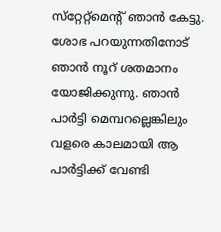സ്‌റ്റേറ്റ്‌മെന്റ് ഞാന്‍ കേട്ടു. ശോഭ പറയുന്നതിനോട് ഞാന്‍ നൂറ് ശതമാനം യോജിക്കുന്നു. ഞാന്‍ പാര്‍ട്ടി മെമ്പറല്ലെങ്കിലും വളരെ കാലമായി ആ പാര്‍ട്ടിക്ക് വേണ്ടി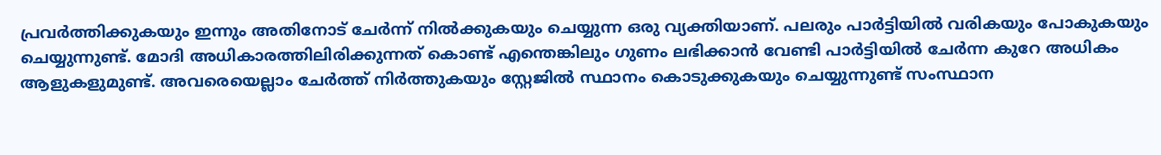പ്രവര്‍ത്തിക്കുകയും ഇന്നും അതിനോട് ചേര്‍ന്ന് നില്‍ക്കുകയും ചെയ്യുന്ന ഒരു വ്യക്തിയാണ്. പലരും പാര്‍ട്ടിയില്‍ വരികയും പോകുകയും ചെയ്യുന്നുണ്ട്. മോദി അധികാരത്തിലിരിക്കുന്നത് കൊണ്ട് എന്തെങ്കിലും ഗുണം ലഭിക്കാന്‍ വേണ്ടി പാര്‍ട്ടിയില്‍ ചേര്‍ന്ന കുറേ അധികം ആളുകളുമുണ്ട്. അവരെയെല്ലാം ചേര്‍ത്ത് നിര്‍ത്തുകയും സ്റ്റേജില്‍ സ്ഥാനം കൊടുക്കുകയും ചെയ്യുന്നുണ്ട് സംസ്ഥാന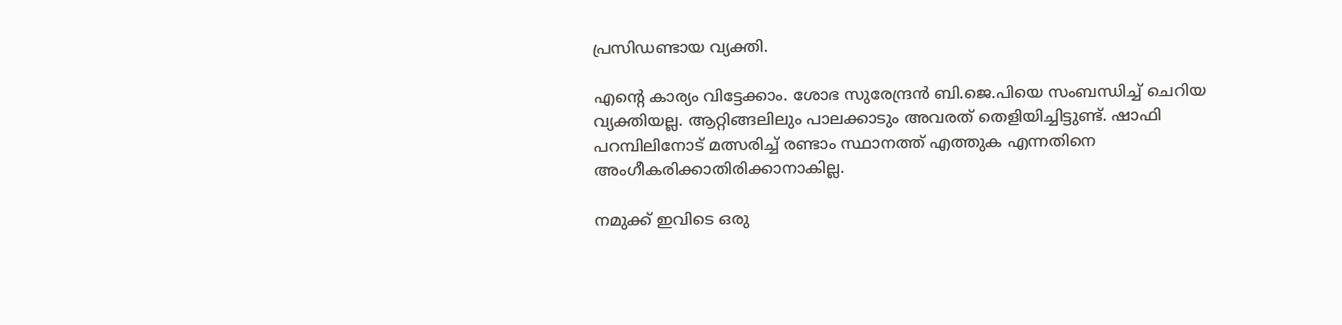പ്രസിഡണ്ടായ വ്യക്തി.

എന്റെ കാര്യം വിട്ടേക്കാം. ശോഭ സുരേന്ദ്രന്‍ ബി.ജെ.പിയെ സംബന്ധിച്ച് ചെറിയ വ്യക്തിയല്ല. ആറ്റിങ്ങലിലും പാലക്കാടും അവരത് തെളിയിച്ചിട്ടുണ്ട്. ഷാഫി പറമ്പിലിനോട് മത്സരിച്ച് രണ്ടാം സ്ഥാനത്ത് എത്തുക എന്നതിനെ അംഗീകരിക്കാതിരിക്കാനാകില്ല.

നമുക്ക് ഇവിടെ ഒരു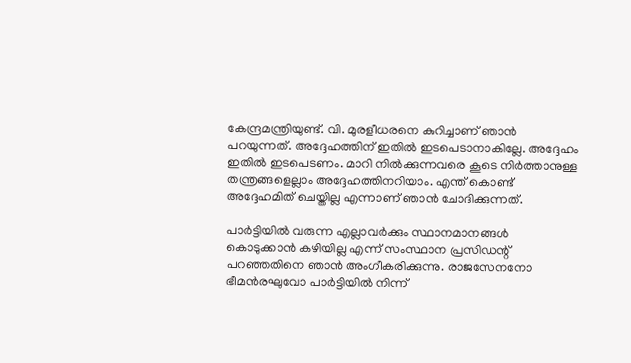കേന്ദ്രമന്ത്രിയുണ്ട്. വി. മുരളീധരനെ കുറിച്ചാണ് ഞാന്‍ പറയുന്നത്. അദ്ദേഹത്തിന് ഇതില്‍ ഇടപെടാനാകില്ലേ. അദ്ദേഹം ഇതില്‍ ഇടപെടണം. മാറി നില്‍ക്കുന്നവരെ കൂടെ നിര്‍ത്താനുള്ള തന്ത്രങ്ങളെല്ലാം അദ്ദേഹത്തിനറിയാം. എന്ത് കൊണ്ട് അദ്ദേഹമിത് ചെയ്തില്ല എന്നാണ് ഞാന്‍ ചോദിക്കുന്നത്.

പാര്‍ട്ടിയില്‍ വരുന്ന എല്ലാവര്‍ക്കും സ്ഥാനമാനങ്ങള്‍ കൊടുക്കാന്‍ കഴിയില്ല എന്ന് സംസ്ഥാന പ്രസിഡന്റ് പറഞ്ഞതിനെ ഞാന്‍ അംഗീകരിക്കുന്നു. രാജസേനനോ ഭീമന്‍രഘുവോ പാര്‍ട്ടിയില്‍ നിന്ന്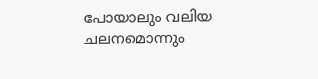പോയാലും വലിയ ചലനമൊന്നും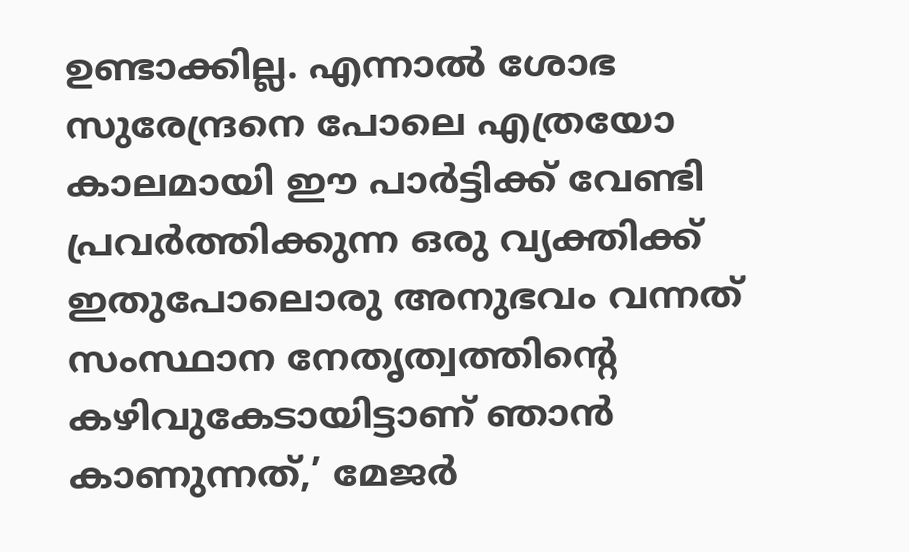ഉണ്ടാക്കില്ല. എന്നാല്‍ ശോഭ സുരേന്ദ്രനെ പോലെ എത്രയോ കാലമായി ഈ പാര്‍ട്ടിക്ക് വേണ്ടി പ്രവര്‍ത്തിക്കുന്ന ഒരു വ്യക്തിക്ക് ഇതുപോലൊരു അനുഭവം വന്നത് സംസ്ഥാന നേതൃത്വത്തിന്റെ കഴിവുകേടായിട്ടാണ് ഞാന്‍ കാണുന്നത്,’ മേജര്‍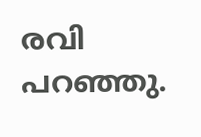രവി പറഞ്ഞു.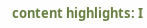content highlights: I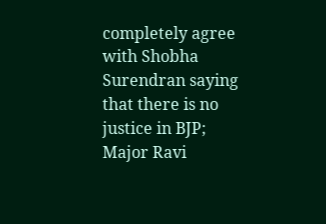completely agree with Shobha Surendran saying that there is no justice in BJP; Major Ravi